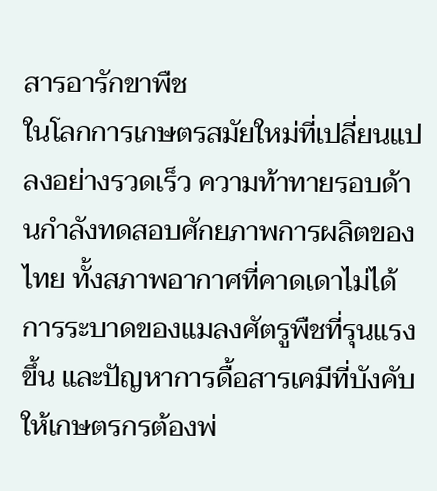สารอารักขาพืช
ในโลกการเกษตรสมัยใหม่ที่เปลี่ยนแปลงอย่างรวดเร็ว ความท้าทายรอบด้านกำลังทดสอบศักยภาพการผลิตของไทย ทั้งสภาพอากาศที่คาดเดาไม่ได้ การระบาดของแมลงศัตรูพืชที่รุนแรงขึ้น และปัญหาการดื้อสารเคมีที่บังคับให้เกษตรกรต้องพ่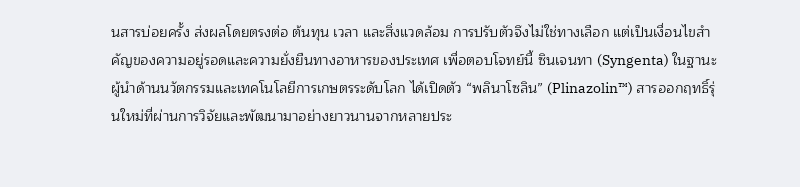นสารบ่อยครั้ง ส่งผลโดยตรงต่อ ต้นทุน เวลา และสิ่งแวดล้อม การปรับตัวจึงไม่ใช่ทางเลือก แต่เป็นเงื่อนไขสำคัญของความอยู่รอดและความยั่งยืนทางอาหารของประเทศ เพื่อตอบโจทย์นี้ ซินเจนทา (Syngenta) ในฐานะผู้นำด้านนวัตกรรมและเทคโนโลยีการเกษตรระดับโลก ได้เปิดตัว “พลินาโซลิน” (Plinazolin™) สารออกฤทธิ์รุ่นใหม่ที่ผ่านการวิจัยและพัฒนามาอย่างยาวนานจากหลายประ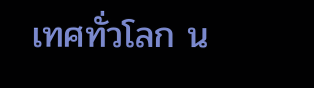เทศทั่วโลก น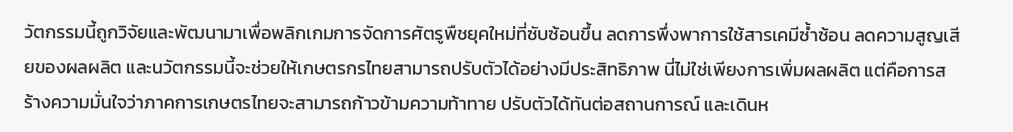วัตกรรมนี้ถูกวิจัยและพัฒนามาเพื่อพลิกเกมการจัดการศัตรูพืชยุคใหม่ที่ซับซ้อนขึ้น ลดการพึ่งพาการใช้สารเคมีซ้ำซ้อน ลดความสูญเสียของผลผลิต และนวัตกรรมนี้จะช่วยให้เกษตรกรไทยสามารถปรับตัวได้อย่างมีประสิทธิภาพ นี่ไม่ใช่เพียงการเพิ่มผลผลิต แต่คือการสร้างความมั่นใจว่าภาคการเกษตรไทยจะสามารถก้าวข้ามความท้าทาย ปรับตัวได้ทันต่อสถานการณ์ และเดินห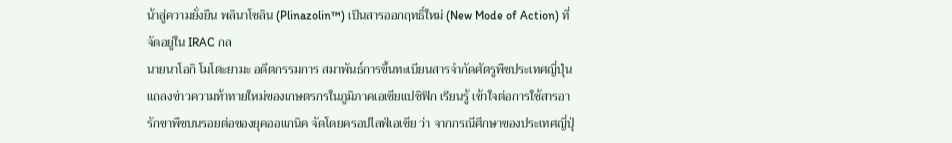น้าสู่ความยั่งยืน พลินาโซลิน (Plinazolin™) เป็นสารออกฤทธิ์ใหม่ (New Mode of Action) ที่จัดอยู่ใน IRAC กล
นายนาโอกิ โมโตะยามะ อดีตกรรมการ สมาพันธ์การขึ้นทะเบียนสารจำกัดศัตรูพืชประเทศญี่ปุ่น แถลงข่าวความท้าทายใหม่ของเกษตรกรในภูมิภาคเอเชียแปซิฟิก เรียนรู้ เข้าใจต่อการใช้สารอารักขาพืชบนรอยต่อของยุคออแกนิค จัดโดยครอปไลฟ์เอเชีย ว่า จากกรณีศึกษาของประเทศญี่ปุ่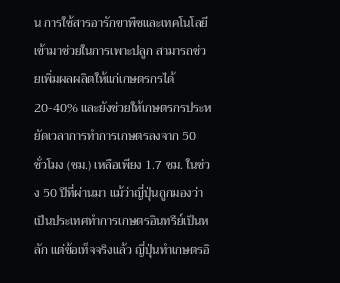น การใช้สารอารักขาพืชและเทคโนโลยี เข้ามาช่วยในการเพาะปลูก สามารถช่วยเพิ่มผลผลิตให้แก่เกษตรกรได้20-40% และยังช่วยให้เกษตรกรประหยัดเวลาการทำการเกษตรลงจาก 50 ชั่วโมง (ชม.) เหลือเพียง 1.7 ชม. ในช่วง 50 ปีที่ผ่านมา แม้ว่าญี่ปุ่นถูกมองว่าเป็นประเทศทำการเกษตรอินทรีย์เป็นหลัก แต่ข้อเท็จจริงแล้ว ญี่ปุ่นทำเกษตรอิ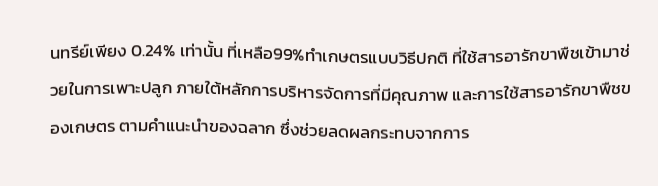นทรีย์เพียง 0.24% เท่านั้น ที่เหลือ99%ทำเกษตรแบบวิธีปกติ ที่ใช้สารอารักขาพืชเข้ามาช่วยในการเพาะปลูก ภายใต้หลักการบริหารจัดการที่มีคุณภาพ และการใช้สารอารักขาพืชของเกษตร ตามคำแนะนำของฉลาก ซึ่งช่วยลดผลกระทบจากการ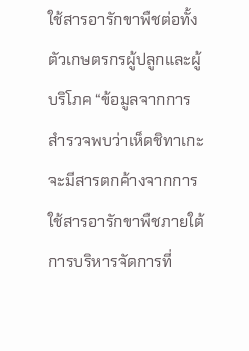ใช้สารอารักขาพืชต่อทั้งตัวเกษตรกรผู้ปลูกและผู้บริโภค “ข้อมูลจากการสำรวจพบว่าเห็ดชิทาเกะ จะมีสารตกค้างจากการใช้สารอารักขาพืชภายใต้การบริหารจัดการที่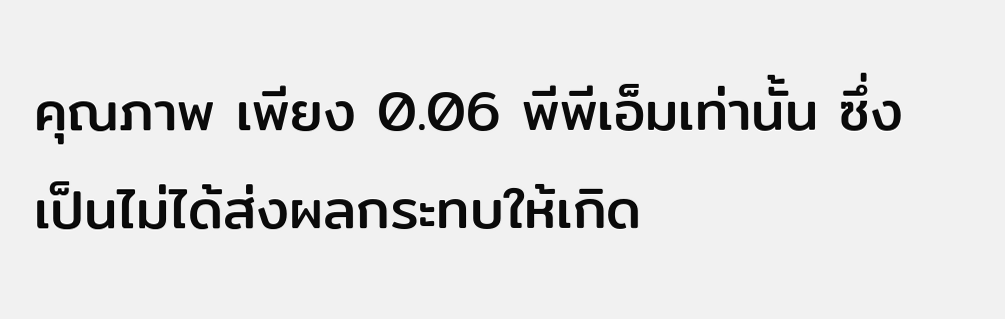คุณภาพ เพียง 0.06 พีพีเอ็มเท่านั้น ซึ่งเป็นไม่ได้ส่งผลกระทบให้เกิด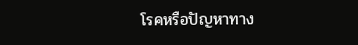โรคหรือปัญหาทาง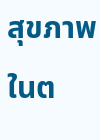สุขภาพในต